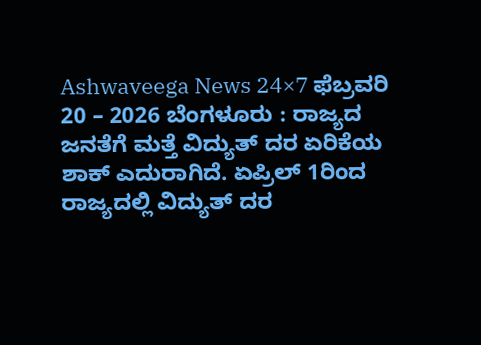Ashwaveega News 24×7 ಫೆಬ್ರವರಿ 20 – 2026 ಬೆಂಗಳೂರು : ರಾಜ್ಯದ ಜನತೆಗೆ ಮತ್ತೆ ವಿದ್ಯುತ್ ದರ ಏರಿಕೆಯ ಶಾಕ್ ಎದುರಾಗಿದೆ. ಏಪ್ರಿಲ್ 1ರಿಂದ ರಾಜ್ಯದಲ್ಲಿ ವಿದ್ಯುತ್ ದರ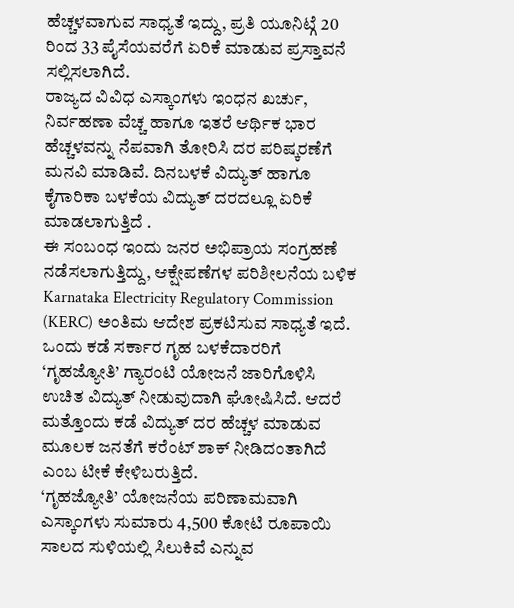ಹೆಚ್ಚಳವಾಗುವ ಸಾಧ್ಯತೆ ಇದ್ದು, ಪ್ರತಿ ಯೂನಿಟ್ಗೆ 20 ರಿಂದ 33 ಪೈಸೆಯವರೆಗೆ ಏರಿಕೆ ಮಾಡುವ ಪ್ರಸ್ತಾವನೆ ಸಲ್ಲಿಸಲಾಗಿದೆ.
ರಾಜ್ಯದ ವಿವಿಧ ಎಸ್ಕಾಂಗಳು ಇಂಧನ ಖರ್ಚು, ನಿರ್ವಹಣಾ ವೆಚ್ಚ ಹಾಗೂ ಇತರೆ ಆರ್ಥಿಕ ಭಾರ ಹೆಚ್ಚಳವನ್ನು ನೆಪವಾಗಿ ತೋರಿಸಿ ದರ ಪರಿಷ್ಕರಣೆಗೆ ಮನವಿ ಮಾಡಿವೆ. ದಿನಬಳಕೆ ವಿದ್ಯುತ್ ಹಾಗೂ ಕೈಗಾರಿಕಾ ಬಳಕೆಯ ವಿದ್ಯುತ್ ದರದಲ್ಲೂ ಏರಿಕೆ ಮಾಡಲಾಗುತ್ತಿದೆ .
ಈ ಸಂಬಂಧ ಇಂದು ಜನರ ಅಭಿಪ್ರಾಯ ಸಂಗ್ರಹಣೆ ನಡೆಸಲಾಗುತ್ತಿದ್ದು, ಆಕ್ಷೇಪಣೆಗಳ ಪರಿಶೀಲನೆಯ ಬಳಿಕ Karnataka Electricity Regulatory Commission (KERC) ಅಂತಿಮ ಆದೇಶ ಪ್ರಕಟಿಸುವ ಸಾಧ್ಯತೆ ಇದೆ.
ಒಂದು ಕಡೆ ಸರ್ಕಾರ ಗೃಹ ಬಳಕೆದಾರರಿಗೆ ‘ಗೃಹಜ್ಯೋತಿ’ ಗ್ಯಾರಂಟಿ ಯೋಜನೆ ಜಾರಿಗೊಳಿಸಿ ಉಚಿತ ವಿದ್ಯುತ್ ನೀಡುವುದಾಗಿ ಘೋಷಿಸಿದೆ. ಆದರೆ ಮತ್ತೊಂದು ಕಡೆ ವಿದ್ಯುತ್ ದರ ಹೆಚ್ಚಳ ಮಾಡುವ ಮೂಲಕ ಜನತೆಗೆ ಕರೆಂಟ್ ಶಾಕ್ ನೀಡಿದಂತಾಗಿದೆ ಎಂಬ ಟೀಕೆ ಕೇಳಿಬರುತ್ತಿದೆ.
‘ಗೃಹಜ್ಯೋತಿ’ ಯೋಜನೆಯ ಪರಿಣಾಮವಾಗಿ ಎಸ್ಕಾಂಗಳು ಸುಮಾರು 4,500 ಕೋಟಿ ರೂಪಾಯಿ ಸಾಲದ ಸುಳಿಯಲ್ಲಿ ಸಿಲುಕಿವೆ ಎನ್ನುವ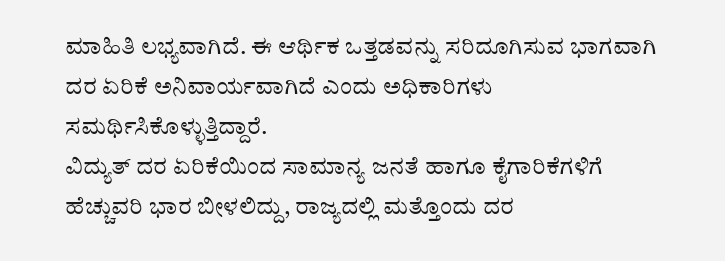ಮಾಹಿತಿ ಲಭ್ಯವಾಗಿದೆ. ಈ ಆರ್ಥಿಕ ಒತ್ತಡವನ್ನು ಸರಿದೂಗಿಸುವ ಭಾಗವಾಗಿ ದರ ಏರಿಕೆ ಅನಿವಾರ್ಯವಾಗಿದೆ ಎಂದು ಅಧಿಕಾರಿಗಳು ಸಮರ್ಥಿಸಿಕೊಳ್ಳುತ್ತಿದ್ದಾರೆ.
ವಿದ್ಯುತ್ ದರ ಏರಿಕೆಯಿಂದ ಸಾಮಾನ್ಯ ಜನತೆ ಹಾಗೂ ಕೈಗಾರಿಕೆಗಳಿಗೆ ಹೆಚ್ಚುವರಿ ಭಾರ ಬೀಳಲಿದ್ದು, ರಾಜ್ಯದಲ್ಲಿ ಮತ್ತೊಂದು ದರ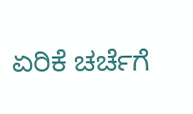ಏರಿಕೆ ಚರ್ಚೆಗೆ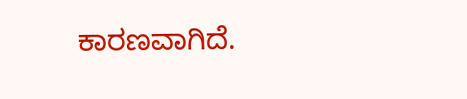ಕಾರಣವಾಗಿದೆ.